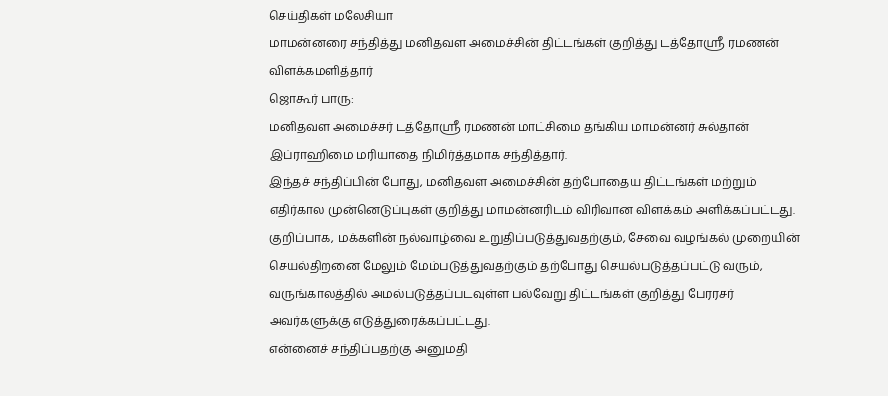செய்திகள் மலேசியா
மாமன்னரை சந்தித்து மனிதவள அமைச்சின் திட்டங்கள் குறித்து டத்தோஸ்ரீ ரமணன் விளக்கமளித்தார்
ஜொகூர் பாரு:
மனிதவள அமைச்சர் டத்தோஸ்ரீ ரமணன் மாட்சிமை தங்கிய மாமன்னர் சுல்தான் இப்ராஹிமை மரியாதை நிமிர்த்தமாக சந்தித்தார்.
இந்தச் சந்திப்பின் போது, மனிதவள அமைச்சின் தற்போதைய திட்டங்கள் மற்றும் எதிர்கால முன்னெடுப்புகள் குறித்து மாமன்னரிடம் விரிவான விளக்கம் அளிக்கப்பட்டது.
குறிப்பாக, மக்களின் நல்வாழ்வை உறுதிப்படுத்துவதற்கும், சேவை வழங்கல் முறையின் செயல்திறனை மேலும் மேம்படுத்துவதற்கும் தற்போது செயல்படுத்தப்பட்டு வரும், வருங்காலத்தில் அமல்படுத்தப்படவுள்ள பல்வேறு திட்டங்கள் குறித்து பேரரசர் அவர்களுக்கு எடுத்துரைக்கப்பட்டது.
என்னைச் சந்திப்பதற்கு அனுமதி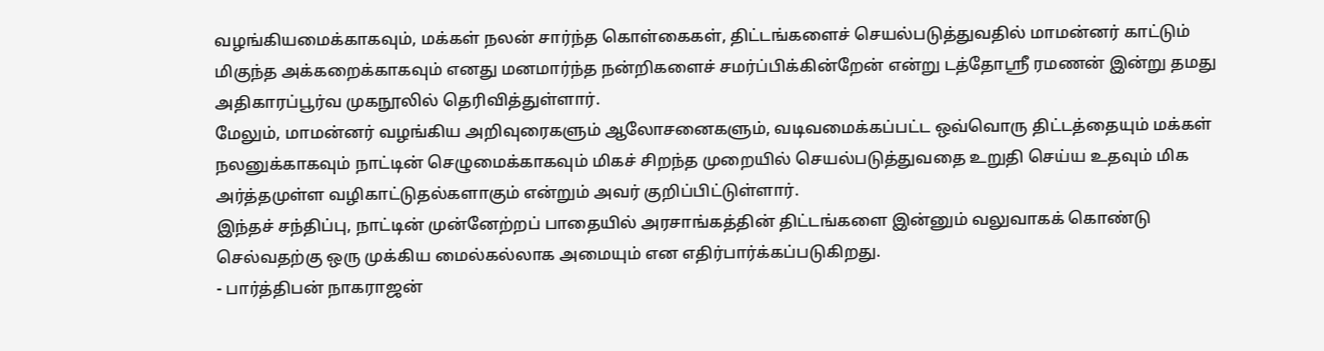வழங்கியமைக்காகவும், மக்கள் நலன் சார்ந்த கொள்கைகள், திட்டங்களைச் செயல்படுத்துவதில் மாமன்னர் காட்டும் மிகுந்த அக்கறைக்காகவும் எனது மனமார்ந்த நன்றிகளைச் சமர்ப்பிக்கின்றேன் என்று டத்தோஸ்ரீ ரமணன் இன்று தமது அதிகாரப்பூர்வ முகநூலில் தெரிவித்துள்ளார்.
மேலும், மாமன்னர் வழங்கிய அறிவுரைகளும் ஆலோசனைகளும், வடிவமைக்கப்பட்ட ஒவ்வொரு திட்டத்தையும் மக்கள் நலனுக்காகவும் நாட்டின் செழுமைக்காகவும் மிகச் சிறந்த முறையில் செயல்படுத்துவதை உறுதி செய்ய உதவும் மிக அர்த்தமுள்ள வழிகாட்டுதல்களாகும் என்றும் அவர் குறிப்பிட்டுள்ளார்.
இந்தச் சந்திப்பு, நாட்டின் முன்னேற்றப் பாதையில் அரசாங்கத்தின் திட்டங்களை இன்னும் வலுவாகக் கொண்டு செல்வதற்கு ஒரு முக்கிய மைல்கல்லாக அமையும் என எதிர்பார்க்கப்படுகிறது.
- பார்த்திபன் நாகராஜன்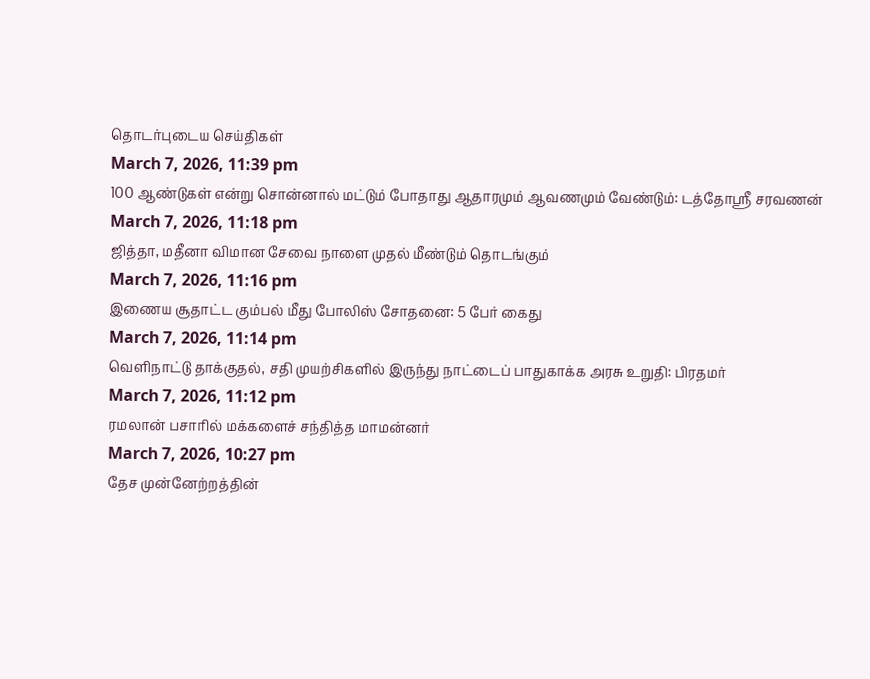தொடர்புடைய செய்திகள்
March 7, 2026, 11:39 pm
100 ஆண்டுகள் என்று சொன்னால் மட்டும் போதாது ஆதாரமும் ஆவணமும் வேண்டும்: டத்தோஸ்ரீ சரவணன்
March 7, 2026, 11:18 pm
ஜித்தா, மதீனா விமான சேவை நாளை முதல் மீண்டும் தொடங்கும்
March 7, 2026, 11:16 pm
இணைய சூதாட்ட கும்பல் மீது போலிஸ் சோதனை: 5 பேர் கைது
March 7, 2026, 11:14 pm
வெளிநாட்டு தாக்குதல், சதி முயற்சிகளில் இருந்து நாட்டைப் பாதுகாக்க அரசு உறுதி: பிரதமர்
March 7, 2026, 11:12 pm
ரமலான் பசாரில் மக்களைச் சந்தித்த மாமன்னர்
March 7, 2026, 10:27 pm
தேச முன்னேற்றத்தின்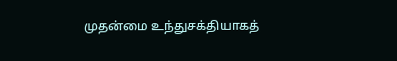முதன்மை உந்துசக்தியாகத்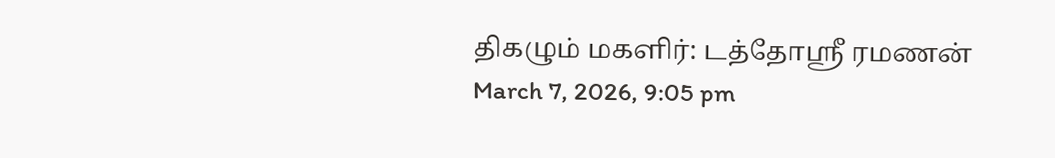திகழும் மகளிர்: டத்தோஸ்ரீ ரமணன்
March 7, 2026, 9:05 pm